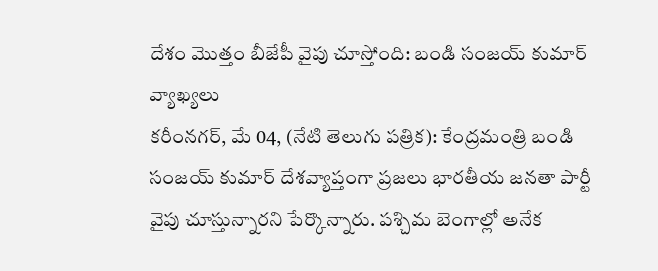దేశం మొత్తం బీజేపీ వైపు చూస్తోంది: బండి సంజయ్ కుమార్ వ్యాఖ్యలు
కరీంనగర్, మే 04, (నేటి తెలుగు పత్రిక): కేంద్రమంత్రి బండి సంజయ్ కుమార్ దేశవ్యాప్తంగా ప్రజలు భారతీయ జనతా పార్టీ వైపు చూస్తున్నారని పేర్కొన్నారు. పశ్చిమ బెంగాల్లో అనేక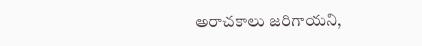అరాచకాలు జరిగాయని,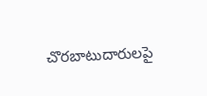చొరబాటుదారులపై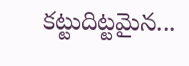కట్టుదిట్టమైన...